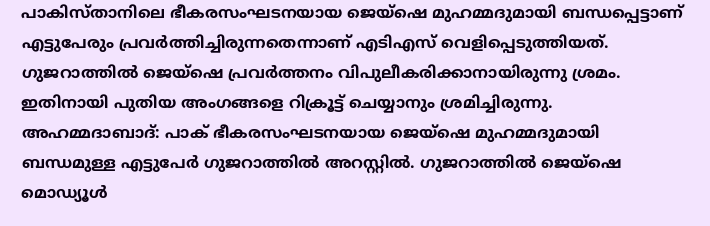പാകിസ്താനിലെ ഭീകരസംഘടനയായ ജെയ്ഷെ മുഹമ്മദുമായി ബന്ധപ്പെട്ടാണ് എട്ടുപേരും പ്രവർത്തിച്ചിരുന്നതെന്നാണ് എടിഎസ് വെളിപ്പെടുത്തിയത്. ഗുജറാത്തിൽ ജെയ്ഷെ പ്രവർത്തനം വിപുലീകരിക്കാനായിരുന്നു ശ്രമം. ഇതിനായി പുതിയ അംഗങ്ങളെ റിക്രൂട്ട് ചെയ്യാനും ശ്രമിച്ചിരുന്നു.
അഹമ്മദാബാദ്: പാക് ഭീകരസംഘടനയായ ജെയ്ഷെ മുഹമ്മദുമായി ബന്ധമുള്ള എട്ടുപേർ ഗുജറാത്തിൽ അറസ്റ്റിൽ. ഗുജറാത്തിൽ ജെയ്ഷെ മൊഡ്യൂൾ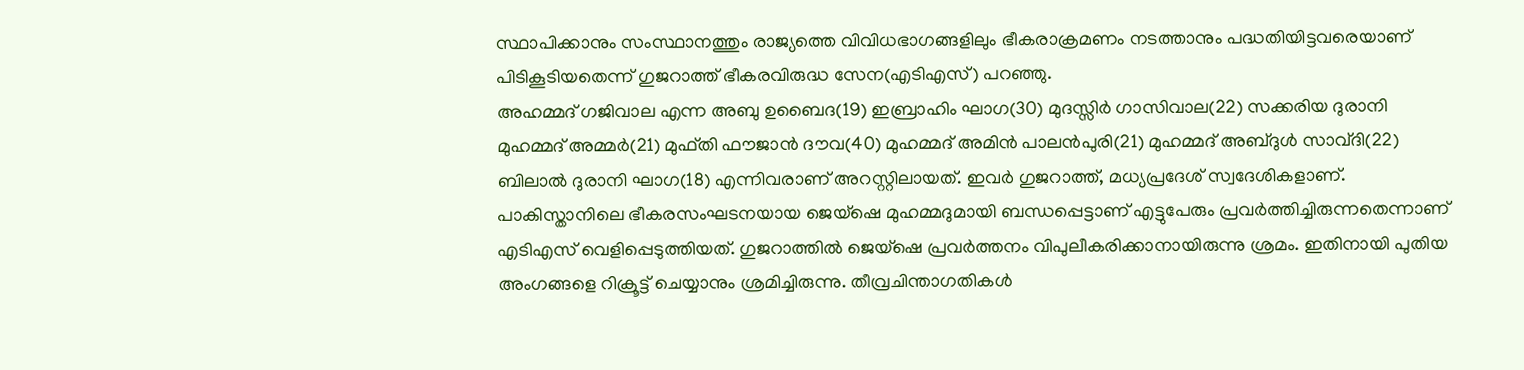സ്ഥാപിക്കാനും സംസ്ഥാനത്തും രാജ്യത്തെ വിവിധഭാഗങ്ങളിലും ഭീകരാക്രമണം നടത്താനും പദ്ധതിയിട്ടവരെയാണ് പിടികൂടിയതെന്ന് ഗുജറാത്ത് ഭീകരവിരുദ്ധ സേന(എടിഎസ്) പറഞ്ഞു.
അഹമ്മദ് ഗജിവാല എന്ന അബു ഉബൈദ(19) ഇബ്രാഹിം ഘാഗ(30) മുദസ്സിർ ഗാസിവാല(22) സക്കരിയ ദുരാനി മുഹമ്മദ് അമ്മർ(21) മുഫ്തി ഫൗജാൻ ദൗവ(40) മുഹമ്മദ് അമിൻ പാലൻപുരി(21) മുഹമ്മദ് അബ്ദുൾ സാവ്ദി(22) ബിലാൽ ദുരാനി ഘാഗ(18) എന്നിവരാണ് അറസ്റ്റിലായത്. ഇവർ ഗുജറാത്ത്, മധ്യപ്രദേശ് സ്വദേശികളാണ്.
പാകിസ്താനിലെ ഭീകരസംഘടനയായ ജെയ്ഷെ മുഹമ്മദുമായി ബന്ധപ്പെട്ടാണ് എട്ടുപേരും പ്രവർത്തിച്ചിരുന്നതെന്നാണ് എടിഎസ് വെളിപ്പെടുത്തിയത്. ഗുജറാത്തിൽ ജെയ്ഷെ പ്രവർത്തനം വിപുലീകരിക്കാനായിരുന്നു ശ്രമം. ഇതിനായി പുതിയ അംഗങ്ങളെ റിക്രൂട്ട് ചെയ്യാനും ശ്രമിച്ചിരുന്നു. തീവ്രചിന്താഗതികൾ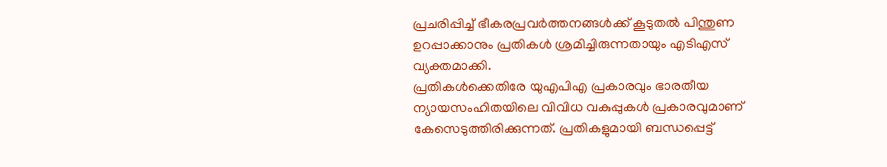പ്രചരിപ്പിച്ച് ഭീകരപ്രവർത്തനങ്ങൾക്ക് കൂടുതൽ പിന്തുണ ഉറപ്പാക്കാനും പ്രതികൾ ശ്രമിച്ചിരുന്നതായും എടിഎസ് വ്യക്തമാക്കി.
പ്രതികൾക്കെതിരേ യുഎപിഎ പ്രകാരവും ഭാരതീയ ന്യായസംഹിതയിലെ വിവിധ വകുപ്പുകൾ പ്രകാരവുമാണ് കേസെടുത്തിരിക്കുന്നത്. പ്രതികളുമായി ബന്ധപ്പെട്ട്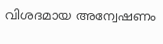വിശദമായ അന്വേഷണം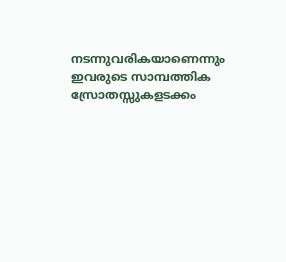നടന്നുവരികയാണെന്നും ഇവരുടെ സാമ്പത്തിക സ്രോതസ്സുകളടക്കം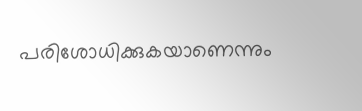പരിശോധിക്കുകയാണെന്നും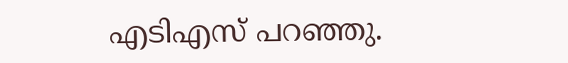എടിഎസ് പറഞ്ഞു.